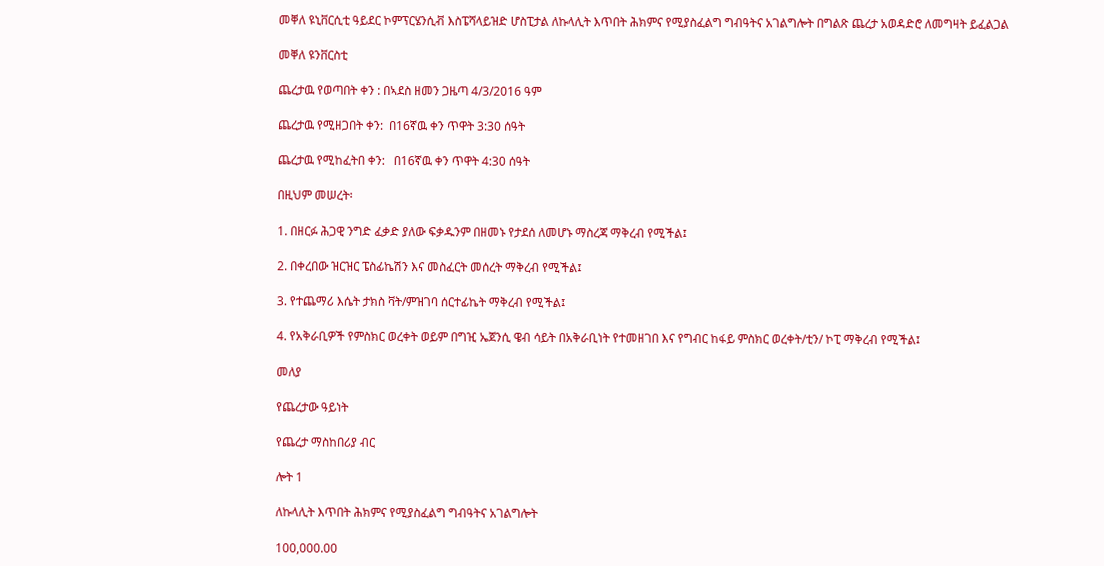መቐለ ዩኒቨርሲቲ ዓይደር ኮምፕርሄንሲቭ እስፔሻላይዝድ ሆስፒታል ለኩላሊት እጥበት ሕክምና የሚያስፈልግ ግብዓትና አገልግሎት በግልጽ ጨረታ አወዳድሮ ለመግዛት ይፈልጋል

መቐለ ዩንቨርስቲ

ጨረታዉ የወጣበት ቀን : በኣደስ ዘመን ጋዜጣ 4/3/2016 ዓም

ጨረታዉ የሚዘጋበት ቀን:  በ16ኛዉ ቀን ጥዋት 3:30 ሰዓት

ጨረታዉ የሚከፈትበ ቀን:   በ16ኛዉ ቀን ጥዋት 4:30 ሰዓት

በዚህም መሠረት፡

1. በዘርፉ ሕጋዊ ንግድ ፈቃድ ያለው ፍቃዱንም በዘመኑ የታደሰ ለመሆኑ ማስረጃ ማቅረብ የሚችል፤

2. በቀረበው ዝርዝር ፔስፊኬሽን እና መስፈርት መሰረት ማቅረብ የሚችል፤

3. የተጨማሪ እሴት ታክስ ቫት/ምዝገባ ሰርተፊኬት ማቅረብ የሚችል፤

4. የአቅራቢዎች የምስክር ወረቀት ወይም በግዢ ኤጀንሲ ዌብ ሳይት በአቅራቢነት የተመዘገበ እና የግብር ከፋይ ምስክር ወረቀት/ቲን/ ኮፒ ማቅረብ የሚችል፤

መለያ

የጨረታው ዓይነት

የጨረታ ማስከበሪያ ብር

ሎት 1

ለኩላሊት እጥበት ሕክምና የሚያስፈልግ ግብዓትና አገልግሎት

100,000.00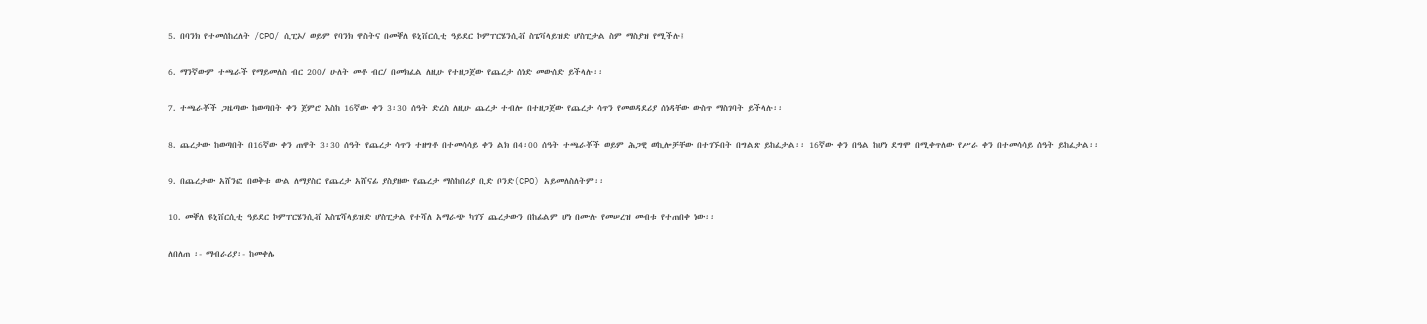5. በባንክ የተመሰከረለት /CPO/ ሲፒኦ/ ወይም የባንክ ዋስትና በመቐለ ዩኒቨርሲቲ ዓይደር ኮምፐርሄንሲቭ ስፔቫላይዝድ ሆስፒታል ስም ማስያዝ የሚችሉ፤

6. ማንኛውም ተጫራች የማይመለስ ብር 200/ ሁለት መቶ ብር/ በመክፈል ለዚሁ የተዘጋጀው የጨረታ ሰነድ መውሰድ ይችላሉ፡፡

7. ተጫራቾች ጋዜጣው ከወጣበት ቀን ጀምሮ እስከ 16ኛው ቀን 3፡30 ሰዓት ድረስ ለዚሁ ጨረታ ተብሎ በተዘጋጀው የጨረታ ሳጥን የመወዳደሪያ ሰነዳቸው ውስጥ ማስገባት ይችላሉ፡፡

8. ጨረታው ከወጣበት በ16ኛው ቀን ጠዋት 3፡30 ሰዓት የጨረታ ሳጥን ተዘግቶ በተመሳሳይ ቀን ልክ በ4፡00 ሰዓት ተጫራቾች ወይም ሕጋዊ ወኪሎቻቸው በተገኙበት በግልጽ ይከፈታል፡፡ 16ኛው ቀን በዓል ከሆነ ደግሞ በሚቀጥለው የሥራ ቀን በተመሳሳይ ሰዓት ይከፈታል፡፡

9. በጨረታው አሸንፎ በወቅቱ ውል ለማያስር የጨረታ አሸናፊ ያስያዘው የጨረታ ማስከበሪያ ቢድ ቦንድ(CPO) አይመለስለትም፡፡

10. መቐለ ዩኒቨርሲቲ ዓይደር ኮምፐርሄንሲቭ እስፔሻላይዝድ ሆስፒታል የተሻለ አማራጭ ካገኘ ጨረታውን በከፊልም ሆነ በሙሉ የመሠረዝ መብቱ የተጠበቀ ነው፡፡

ለበለጠ ፡- ማብራሪያ፡- ከመቀሌ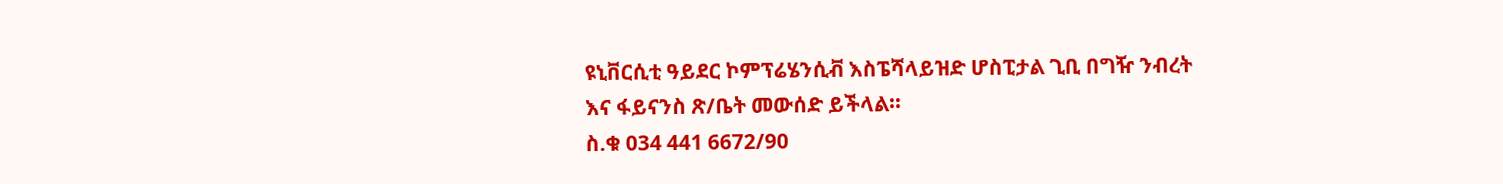ዩኒቨርሲቲ ዓይደር ኮምፕሬሄንሲቭ እስፔሻላይዝድ ሆስፒታል ጊቢ በግዥ ንብረት እና ፋይናንስ ጽ/ቤት መውሰድ ይችላል፡፡
ስ.ቁ 034 441 6672/90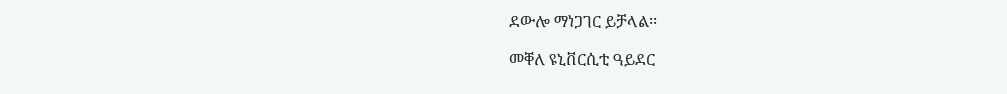ደውሎ ማነጋገር ይቻላል፡፡

መቐለ ዩኒቨርሲቲ ዓይደር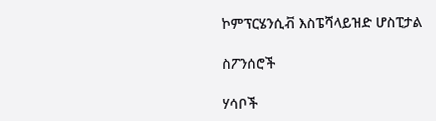ኮምፕርሄንሲቭ እስፔሻላይዝድ ሆስፒታል

ስፖንሰሮች

ሃሳቦች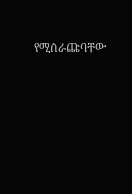የሚሰራጩባቸው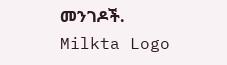መንገዶች.
Milkta Logo